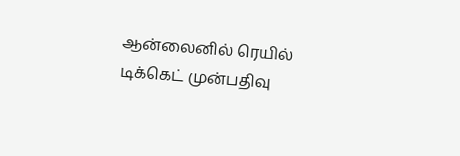ஆன்லைனில் ரெயில் டிக்கெட் முன்பதிவு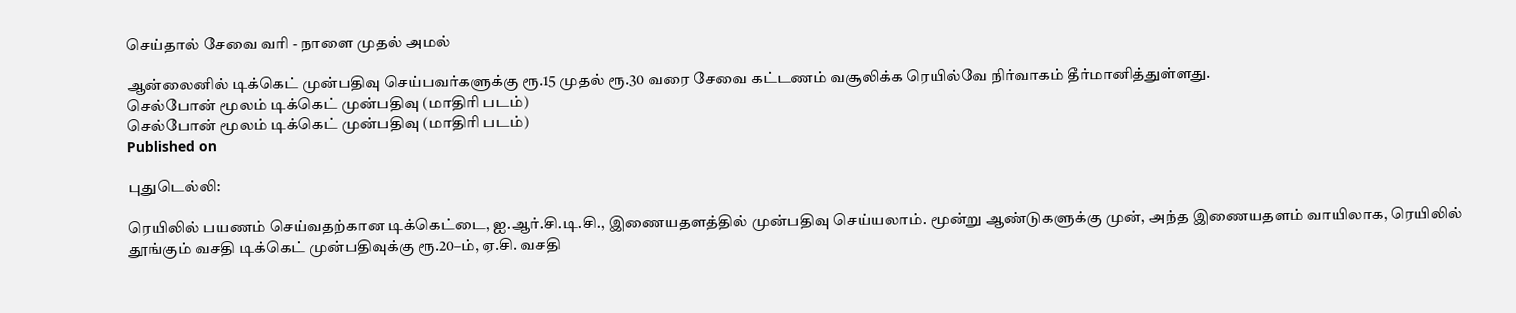செய்தால் சேவை வரி - நாளை முதல் அமல்

ஆன்லைனில் டிக்கெட் முன்பதிவு செய்பவர்களுக்கு ரூ.15 முதல் ரூ.30 வரை சேவை கட்டணம் வசூலிக்க ரெயில்வே நிர்வாகம் தீர்மானித்துள்ளது.
செல்போன் மூலம் டிக்கெட் முன்பதிவு (மாதிரி படம்)
செல்போன் மூலம் டிக்கெட் முன்பதிவு (மாதிரி படம்)
Published on

புதுடெல்லி:

ரெயிலில் பயணம் செய்வதற்கான டிக்கெட்டை, ஐ.ஆர்.சி.டி.சி., இணையதளத்தில் முன்பதிவு செய்யலாம். மூன்று ஆண்டுகளுக்கு முன், அந்த இணையதளம் வாயிலாக, ரெயிலில் தூங்கும் வசதி டிக்கெட் முன்பதிவுக்கு ரூ.20–ம், ஏ.சி. வசதி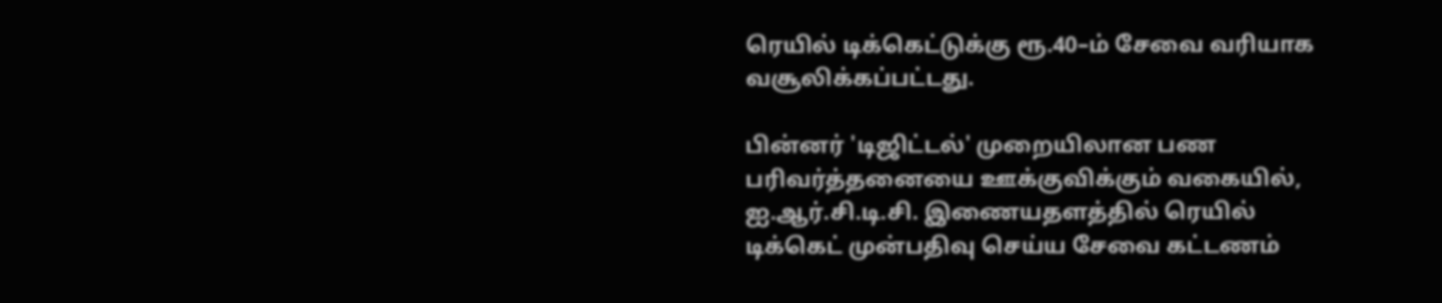ரெயில் டிக்கெட்டுக்கு ரூ.40–ம் சேவை வரியாக வசூலிக்கப்பட்டது.

பின்னர் 'டிஜிட்டல்' முறையிலான பண பரிவர்த்தனையை ஊக்குவிக்கும் வகையில், ஐ.ஆர்.சி.டி.சி. இணையதளத்தில் ரெயில் டிக்கெட் முன்பதிவு செய்ய சேவை கட்டணம்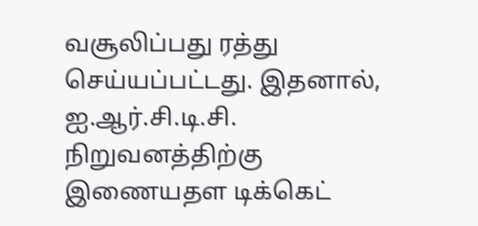வசூலிப்பது ரத்து செய்யப்பட்டது. இதனால், ஐ.ஆர்.சி.டி.சி. நிறுவனத்திற்கு இணையதள டிக்கெட்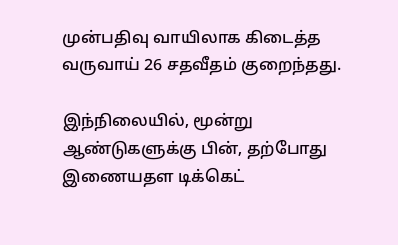முன்பதிவு வாயிலாக கிடைத்த வருவாய் 26 சதவீதம் குறைந்தது.

இந்நிலையில், மூன்று ஆண்டுகளுக்கு பின், தற்போது இணையதள டிக்கெட்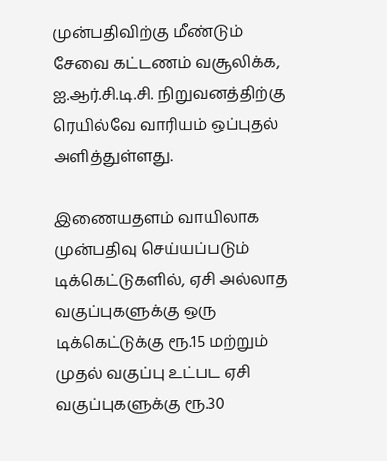முன்பதிவிற்கு மீண்டும் சேவை கட்டணம் வசூலிக்க, ஐ.ஆர்.சி.டி.சி. நிறுவனத்திற்கு ரெயில்வே வாரியம் ஒப்புதல் அளித்துள்ளது.

இணையதளம் வாயிலாக முன்பதிவு செய்யப்படும் டிக்கெட்டுகளில், ஏசி அல்லாத வகுப்புகளுக்கு ஒரு டிக்கெட்டுக்கு ரூ.15 மற்றும் முதல் வகுப்பு உட்பட ஏசி வகுப்புகளுக்கு ரூ.30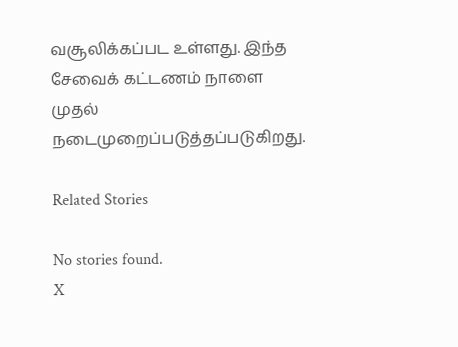வசூலிக்கப்பட உள்ளது. இந்த சேவைக் கட்டணம் நாளை முதல் நடைமுறைப்படுத்தப்படுகிறது.

Related Stories

No stories found.
X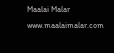Maalai Malar
www.maalaimalar.com